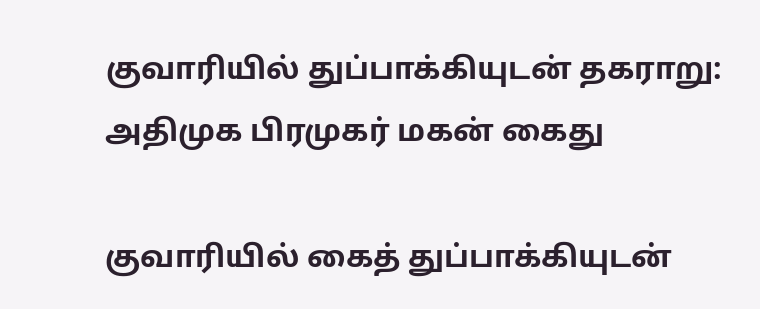குவாரியில் துப்பாக்கியுடன் தகராறு: அதிமுக பிரமுகர் மகன் கைது

குவாரியில் கைத் துப்பாக்கியுடன்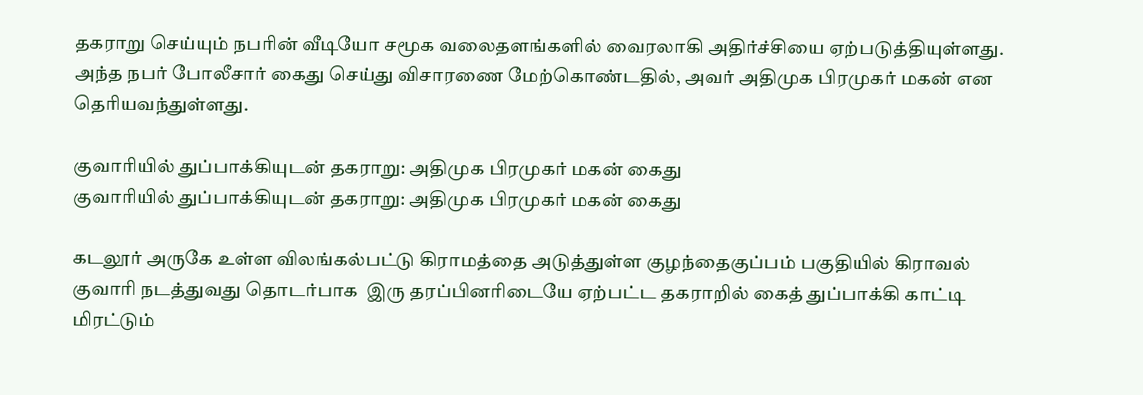தகராறு செய்யும் நபரின் வீடியோ சமூக வலைதளங்களில் வைரலாகி அதிர்ச்சியை ஏற்படுத்தியுள்ளது. அந்த நபர் போலீசார் கைது செய்து விசாரணை மேற்கொண்டதில், அவர் அதிமுக பிரமுகர் மகன் என தெரியவந்துள்ளது.

குவாரியில் துப்பாக்கியுடன் தகராறு: அதிமுக பிரமுகர் மகன் கைது
குவாரியில் துப்பாக்கியுடன் தகராறு: அதிமுக பிரமுகர் மகன் கைது

கடலூர் அருகே உள்ள விலங்கல்பட்டு கிராமத்தை அடுத்துள்ள குழந்தைகுப்பம் பகுதியில் கிராவல் குவாரி நடத்துவது தொடர்பாக  இரு தரப்பினரிடையே ஏற்பட்ட தகராறில் கைத் துப்பாக்கி காட்டி மிரட்டும்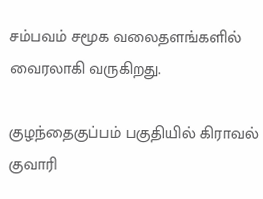சம்பவம் சமூக வலைதளங்களில் வைரலாகி வருகிறது.

குழந்தைகுப்பம் பகுதியில் கிராவல் குவாரி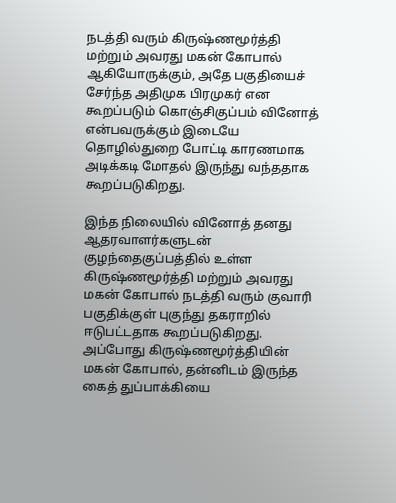நடத்தி வரும் கிருஷ்ணமூர்த்தி மற்றும் அவரது மகன் கோபால் ஆகியோருக்கும், அதே பகுதியைச் சேர்ந்த அதிமுக பிரமுகர் என கூறப்படும் கொஞ்சிகுப்பம் வினோத் என்பவருக்கும் இடையே தொழில்துறை போட்டி காரணமாக அடிக்கடி மோதல் இருந்து வந்ததாக கூறப்படுகிறது.

இந்த நிலையில் வினோத் தனது ஆதரவாளர்களுடன் குழந்தைகுப்பத்தில் உள்ள கிருஷ்ணமூர்த்தி மற்றும் அவரது மகன் கோபால் நடத்தி வரும் குவாரி பகுதிக்குள் புகுந்து தகராறில் ஈடுபட்டதாக கூறப்படுகிறது. அப்போது கிருஷ்ணமூர்த்தியின் மகன் கோபால், தன்னிடம் இருந்த கைத் துப்பாக்கியை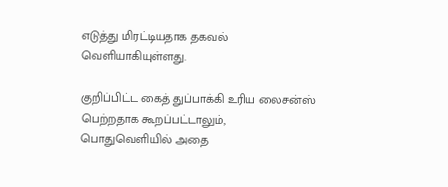எடுத்து மிரட்டியதாக தகவல் வெளியாகியுள்ளது.

குறிப்பிட்ட கைத் துப்பாக்கி உரிய லைசன்ஸ் பெற்றதாக கூறப்பட்டாலும், பொதுவெளியில் அதை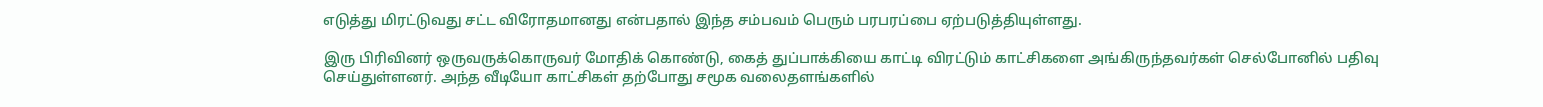எடுத்து மிரட்டுவது சட்ட விரோதமானது என்பதால் இந்த சம்பவம் பெரும் பரபரப்பை ஏற்படுத்தியுள்ளது.

இரு பிரிவினர் ஒருவருக்கொருவர் மோதிக் கொண்டு, கைத் துப்பாக்கியை காட்டி விரட்டும் காட்சிகளை அங்கிருந்தவர்கள் செல்போனில் பதிவு செய்துள்ளனர். அந்த வீடியோ காட்சிகள் தற்போது சமூக வலைதளங்களில்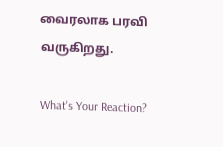வைரலாக பரவி வருகிறது.

What's Your Reaction?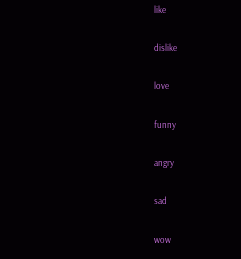like

dislike

love

funny

angry

sad

wow